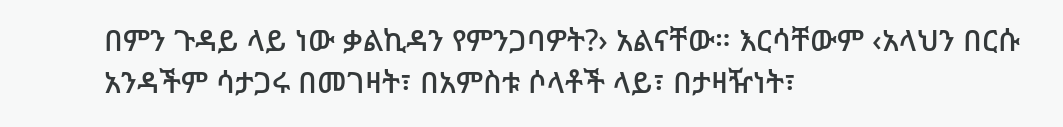በምን ጉዳይ ላይ ነው ቃልኪዳን የምንጋባዎት?› አልናቸው። እርሳቸውም ‹አላህን በርሱ አንዳችም ሳታጋሩ በመገዛት፣ በአምስቱ ሶላቶች ላይ፣ በታዛዥነት፣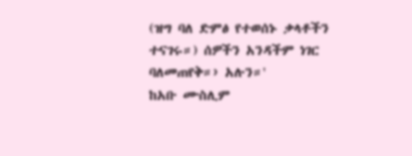(ዝግ ባለ ድምፅ የተወሰኑ ቃላቶችን ተናገሩ።) ሰዎችን አንዳችም ነገር ባለመጠየቅ።› አሉን።'
ከአቡ ሙስሊም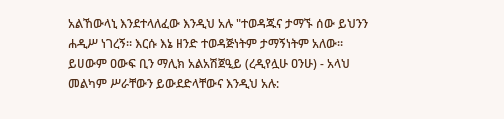አልኸውላኒ እንደተላለፈው እንዲህ አሉ "ተወዳጁና ታማኙ ሰው ይህንን ሐዲሥ ነገረኝ። እርሱ እኔ ዘንድ ተወዳጅነትም ታማኝነትም አለው። ይሀውም ዐውፍ ቢን ማሊክ አልአሽጀዒይ (ረዲየሏሁ ዐንሁ) - አላህ መልካም ሥራቸውን ይውደድላቸውና እንዲህ አሉ: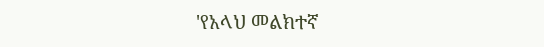'የአላህ መልክተኛ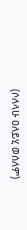(ሶለላሁ ዐለይሂ ወሰለም)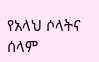የአላህ ሶላትና ሰላም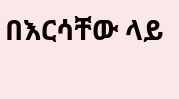በእርሳቸው ላይ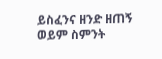ይስፈንና ዘንድ ዘጠኝ ወይም ስምንት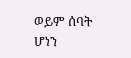ወይም ሰባት ሆነን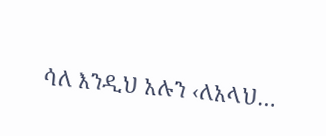ሳለ እንዲህ አሉን ‹ለአላህ…